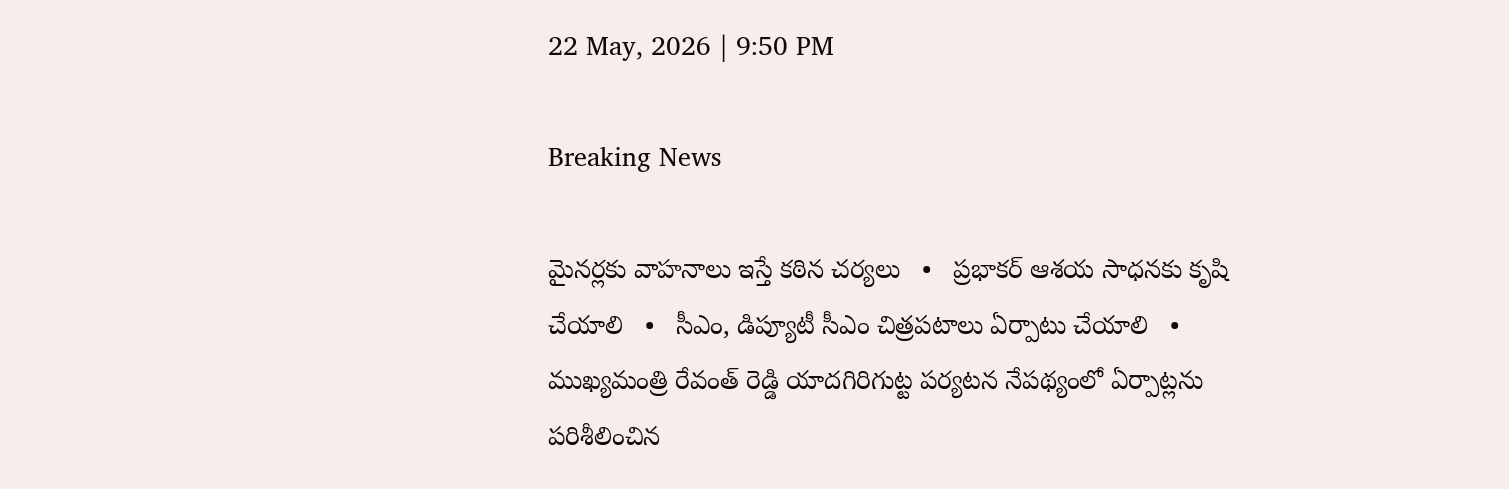22 May, 2026 | 9:50 PM

Breaking News

మైనర్లకు వాహనాలు ఇస్తే కఠిన చర్యలు   •   ప్రభాకర్ ఆశయ సాధనకు కృషి చేయాలి   •   సీఎం, డిప్యూటీ సీఎం చిత్రపటాలు ఏర్పాటు చేయాలి   •   ముఖ్యమంత్రి రేవంత్ రెడ్డి యాదగిరిగుట్ట పర్యటన నేపథ్యంలో ఏర్పాట్లను పరిశీలించిన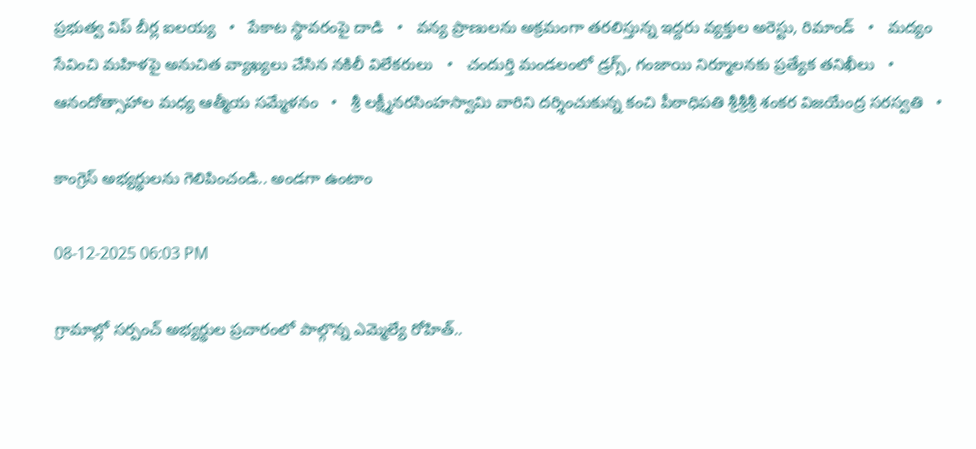ప్రభుత్వ విప్ బీర్ల ఐలయ్య   •   పేకాట స్థావరంపై దాడి   •   వన్య ప్రాణులను అక్రమంగా తరలిస్తున్న ఇద్దరు వ్యక్తుల అరెస్టు, రిమాండ్   •   మద్యం సేవించి మహిళపై అనుచిత వ్యాఖ్యలు చేసిన నకిలీ విలేకరులు   •   చందుర్తి మండలంలో డ్రగ్స్, గంజాయి నిర్మూలనకు ప్రత్యేక తనిఖీలు   •   ఆనందోత్సాహాల మధ్య ఆత్మీయ సమ్మేళనం   •   శ్రీ లక్ష్మీనరసింహస్వామి వారిని దర్శించుకున్న కంచి పీఠాధిపతి శ్రీశ్రీశ్రీ శంకర విజయేంద్ర సరస్వతి   •

కాంగ్రెస్ అభ్యర్థులను గెలిపించండి.. అండగా ఉంటాం

08-12-2025 06:03 PM

గ్రామాల్లో సర్పంచ్ అభ్యర్థుల ప్రచారంలో పాల్గొన్న ఎమ్మెల్యే రోహిత్..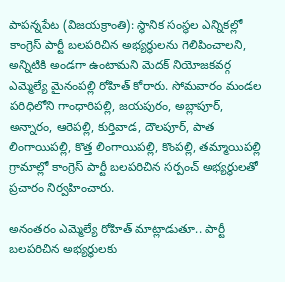పాపన్నపేట (విజయక్రాంతి): స్థానిక సంస్థల ఎన్నికల్లో కాంగ్రెస్ పార్టీ బలపరిచిన అభ్యర్థులను గెలిపించాలని, అన్నిటికి అండగా ఉంటామని మెదక్ నియోజకవర్గ ఎమ్మెల్యే మైనంపల్లి రోహిత్ కోరారు. సోమవారం మండల పరిధిలోని గాంధారిపల్లి, జయపురం, అబ్లాపూర్, అన్నారం, ఆరెపల్లి, కుర్తివాడ, దౌలపూర్, పాత లింగాయిపల్లి, కొత్త లింగాయిపల్లి, కొంపల్లి, తమ్మాయిపల్లి గ్రామాల్లో కాంగ్రెస్ పార్టీ బలపరిచిన సర్పంచ్ అభ్యర్థులతో ప్రచారం నిర్వహించారు.

అనంతరం ఎమ్మెల్యే రోహిత్ మాట్లాడుతూ.. పార్టీ బలపరిచిన అభ్యర్థులకు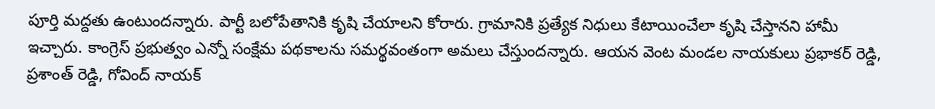పూర్తి మద్దతు ఉంటుందన్నారు. పార్టీ బలోపేతానికి కృషి చేయాలని కోరారు. గ్రామానికి ప్రత్యేక నిధులు కేటాయించేలా కృషి చేస్తానని హామీ ఇచ్చారు. కాంగ్రెస్ ప్రభుత్వం ఎన్నో సంక్షేమ పథకాలను సమర్థవంతంగా అమలు చేస్తుందన్నారు. ఆయన వెంట మండల నాయకులు ప్రభాకర్ రెడ్డి, ప్రశాంత్ రెడ్డి, గోవింద్ నాయక్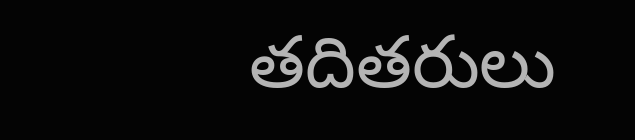తదితరులు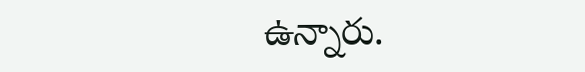ఉన్నారు.